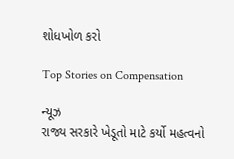શોધખોળ કરો

Top Stories on Compensation

ન્યૂઝ
રાજ્ય સરકારે ખેડૂતો માટે કર્યો મહત્વનો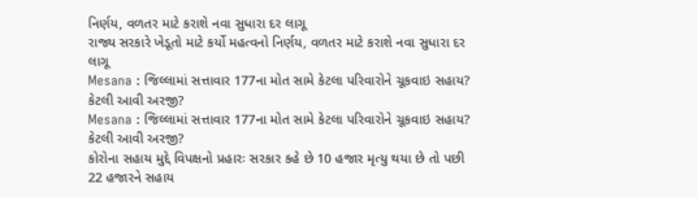નિર્ણય, વળતર માટે કરાશે નવા સુધારા દર લાગૂ
રાજ્ય સરકારે ખેડૂતો માટે કર્યો મહત્વનો નિર્ણય, વળતર માટે કરાશે નવા સુધારા દર લાગૂ
Mesana : જિલ્લામાં સત્તાવાર 177ના મોત સામે કેટલા પરિવારોને ચૂકવાઇ સહાય? કેટલી આવી અરજી?
Mesana : જિલ્લામાં સત્તાવાર 177ના મોત સામે કેટલા પરિવારોને ચૂકવાઇ સહાય? કેટલી આવી અરજી?
કોરોના સહાય મુદ્દે વિપક્ષનો પ્રહારઃ સરકાર કહે છે 10 હજાર મૃત્યુ થયા છે તો પછી 22 હજારને સહાય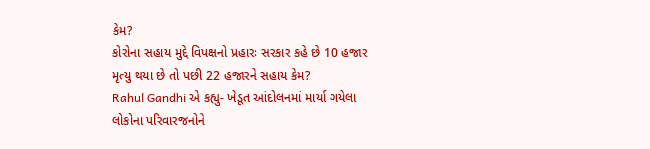કેમ?
કોરોના સહાય મુદ્દે વિપક્ષનો પ્રહારઃ સરકાર કહે છે 10 હજાર મૃત્યુ થયા છે તો પછી 22 હજારને સહાય કેમ?
Rahul Gandhi એ કહ્યુ- ખેડૂત આંદોલનમાં માર્યા ગયેલા લોકોના પરિવારજનોને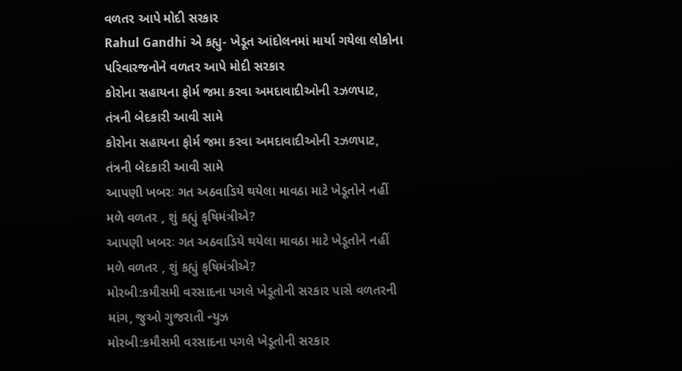વળતર આપે મોદી સરકાર
Rahul Gandhi એ કહ્યુ- ખેડૂત આંદોલનમાં માર્યા ગયેલા લોકોના પરિવારજનોને વળતર આપે મોદી સરકાર
કોરોના સહાયના ફોર્મ જમા કરવા અમદાવાદીઓની રઝળપાટ, તંત્રની બેદકારી આવી સામે
કોરોના સહાયના ફોર્મ જમા કરવા અમદાવાદીઓની રઝળપાટ, તંત્રની બેદકારી આવી સામે
આપણી ખબરઃ ગત અઠવાડિયે થયેલા માવઠા માટે ખેડૂતોને નહીં મળે વળતર , શું કહ્યું કૃષિમંત્રીએ?
આપણી ખબરઃ ગત અઠવાડિયે થયેલા માવઠા માટે ખેડૂતોને નહીં મળે વળતર , શું કહ્યું કૃષિમંત્રીએ?
મોરબી:કમૌસમી વરસાદના પગલે ખેડૂતોની સરકાર પાસે વળતરની માંગ, જુઓ ગુજરાતી ન્યુઝ
મોરબી:કમૌસમી વરસાદના પગલે ખેડૂતોની સરકાર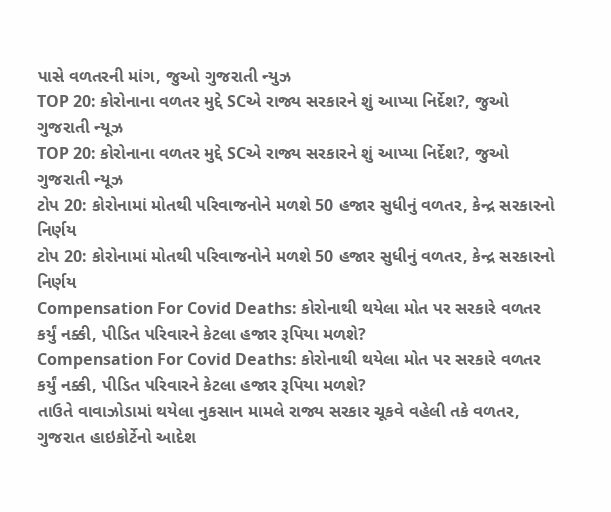પાસે વળતરની માંગ, જુઓ ગુજરાતી ન્યુઝ
TOP 20: કોરોનાના વળતર મુદ્દે SCએ રાજ્ય સરકારને શું આપ્યા નિર્દેશ?, જુઓ ગુજરાતી ન્યૂઝ
TOP 20: કોરોનાના વળતર મુદ્દે SCએ રાજ્ય સરકારને શું આપ્યા નિર્દેશ?, જુઓ ગુજરાતી ન્યૂઝ
ટોપ 20: કોરોનામાં મોતથી પરિવાજનોને મળશે 50 હજાર સુધીનું વળતર, કેન્દ્ર સરકારનો નિર્ણય
ટોપ 20: કોરોનામાં મોતથી પરિવાજનોને મળશે 50 હજાર સુધીનું વળતર, કેન્દ્ર સરકારનો નિર્ણય
Compensation For Covid Deaths: કોરોનાથી થયેલા મોત પર સરકારે વળતર કર્યું નક્કી, પીડિત પરિવારને કેટલા હજાર રૂપિયા મળશે?
Compensation For Covid Deaths: કોરોનાથી થયેલા મોત પર સરકારે વળતર કર્યું નક્કી, પીડિત પરિવારને કેટલા હજાર રૂપિયા મળશે?
તાઉતે વાવાઝોડામાં થયેલા નુકસાન મામલે રાજ્ય સરકાર ચૂકવે વહેલી તકે વળતર, ગુજરાત હાઇકોર્ટેનો આદેશ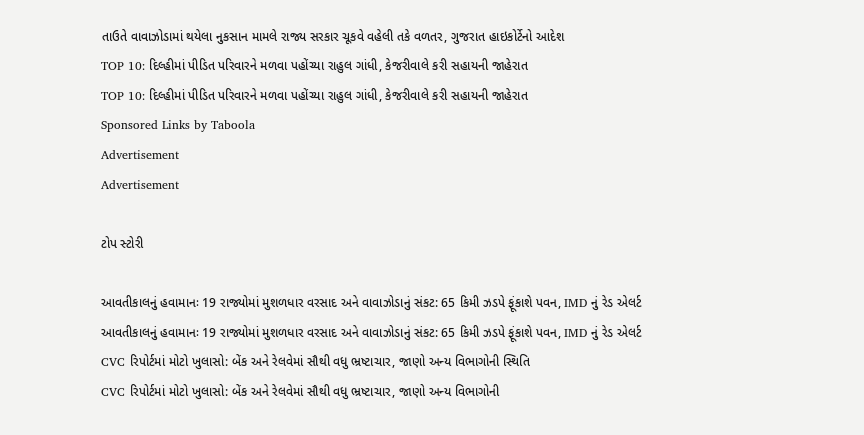તાઉતે વાવાઝોડામાં થયેલા નુકસાન મામલે રાજ્ય સરકાર ચૂકવે વહેલી તકે વળતર, ગુજરાત હાઇકોર્ટેનો આદેશ
TOP 10: દિલ્હીમાં પીડિત પરિવારને મળવા પહોંચ્યા રાહુલ ગાંધી, કેજરીવાલે કરી સહાયની જાહેરાત
TOP 10: દિલ્હીમાં પીડિત પરિવારને મળવા પહોંચ્યા રાહુલ ગાંધી, કેજરીવાલે કરી સહાયની જાહેરાત
Sponsored Links by Taboola
Advertisement
Advertisement

ટોપ સ્ટોરી

આવતીકાલનું હવામાનઃ 19 રાજ્યોમાં મુશળધાર વરસાદ અને વાવાઝોડાનું સંકટ: 65 કિમી ઝડપે ફૂંકાશે પવન, IMD નું રેડ એલર્ટ
આવતીકાલનું હવામાનઃ 19 રાજ્યોમાં મુશળધાર વરસાદ અને વાવાઝોડાનું સંકટ: 65 કિમી ઝડપે ફૂંકાશે પવન, IMD નું રેડ એલર્ટ
CVC રિપોર્ટમાં મોટો ખુલાસો: બેંક અને રેલવેમાં સૌથી વધુ ભ્રષ્ટાચાર, જાણો અન્ય વિભાગોની સ્થિતિ
CVC રિપોર્ટમાં મોટો ખુલાસો: બેંક અને રેલવેમાં સૌથી વધુ ભ્રષ્ટાચાર, જાણો અન્ય વિભાગોની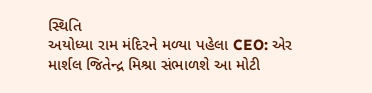સ્થિતિ
અયોધ્યા રામ મંદિરને મળ્યા પહેલા CEO: એર માર્શલ જિતેન્દ્ર મિશ્રા સંભાળશે આ મોટી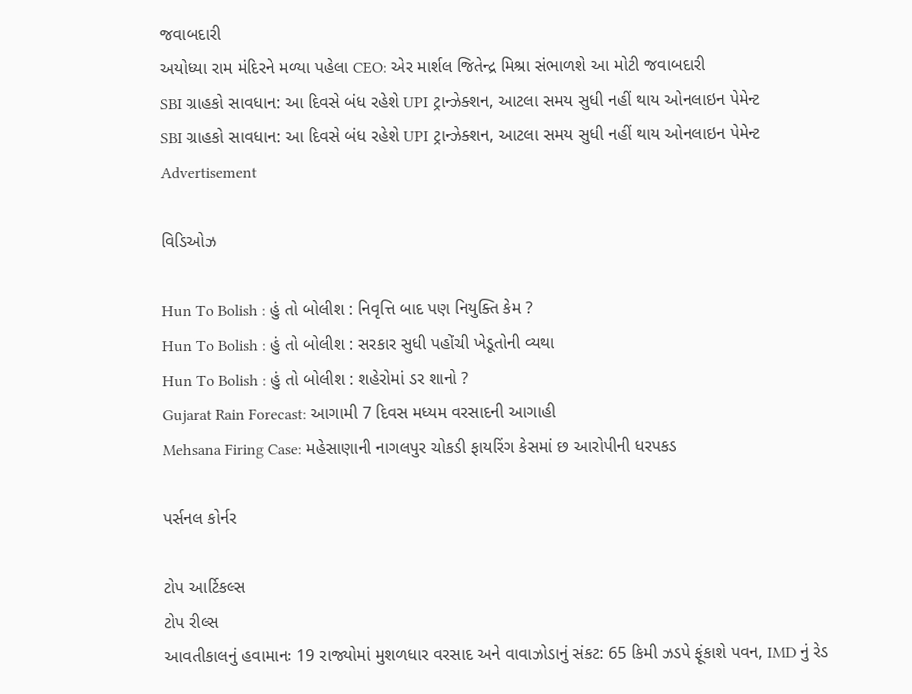જવાબદારી
અયોધ્યા રામ મંદિરને મળ્યા પહેલા CEO: એર માર્શલ જિતેન્દ્ર મિશ્રા સંભાળશે આ મોટી જવાબદારી
SBI ગ્રાહકો સાવધાન: આ દિવસે બંધ રહેશે UPI ટ્રાન્ઝેક્શન, આટલા સમય સુધી નહીં થાય ઓનલાઇન પેમેન્ટ
SBI ગ્રાહકો સાવધાન: આ દિવસે બંધ રહેશે UPI ટ્રાન્ઝેક્શન, આટલા સમય સુધી નહીં થાય ઓનલાઇન પેમેન્ટ
Advertisement

વિડિઓઝ

Hun To Bolish : હું તો બોલીશ : નિવૃત્તિ બાદ પણ નિયુક્તિ કેમ ?
Hun To Bolish : હું તો બોલીશ : સરકાર સુધી પહોંચી ખેડૂતોની વ્યથા
Hun To Bolish : હું તો બોલીશ : શહેરોમાં ડર શાનો ?
Gujarat Rain Forecast: આગામી 7 દિવસ મધ્યમ વરસાદની આગાહી
Mehsana Firing Case: મહેસાણાની નાગલપુર ચોકડી ફાયરિંગ કેસમાં છ આરોપીની ધરપકડ

પર્સનલ કોર્નર

ટોપ આર્ટિકલ્સ
ટોપ રીલ્સ
આવતીકાલનું હવામાનઃ 19 રાજ્યોમાં મુશળધાર વરસાદ અને વાવાઝોડાનું સંકટ: 65 કિમી ઝડપે ફૂંકાશે પવન, IMD નું રેડ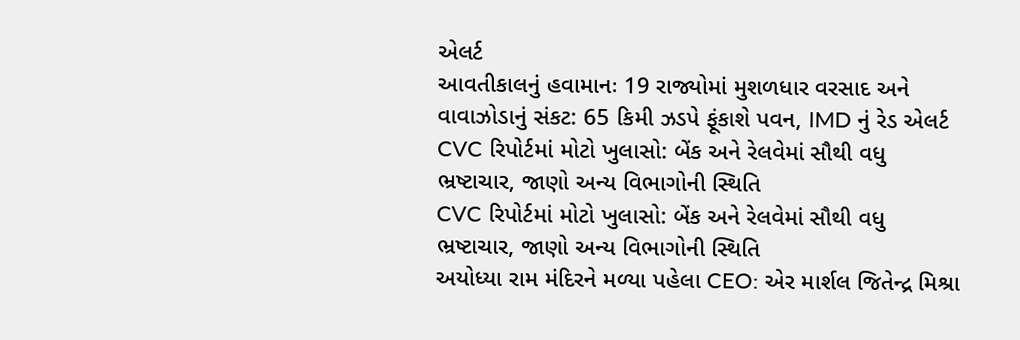એલર્ટ
આવતીકાલનું હવામાનઃ 19 રાજ્યોમાં મુશળધાર વરસાદ અને વાવાઝોડાનું સંકટ: 65 કિમી ઝડપે ફૂંકાશે પવન, IMD નું રેડ એલર્ટ
CVC રિપોર્ટમાં મોટો ખુલાસો: બેંક અને રેલવેમાં સૌથી વધુ ભ્રષ્ટાચાર, જાણો અન્ય વિભાગોની સ્થિતિ
CVC રિપોર્ટમાં મોટો ખુલાસો: બેંક અને રેલવેમાં સૌથી વધુ ભ્રષ્ટાચાર, જાણો અન્ય વિભાગોની સ્થિતિ
અયોધ્યા રામ મંદિરને મળ્યા પહેલા CEO: એર માર્શલ જિતેન્દ્ર મિશ્રા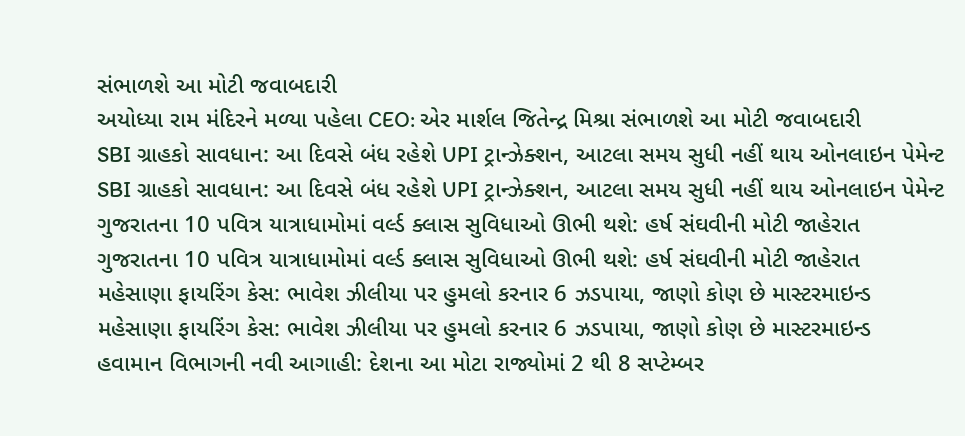સંભાળશે આ મોટી જવાબદારી
અયોધ્યા રામ મંદિરને મળ્યા પહેલા CEO: એર માર્શલ જિતેન્દ્ર મિશ્રા સંભાળશે આ મોટી જવાબદારી
SBI ગ્રાહકો સાવધાન: આ દિવસે બંધ રહેશે UPI ટ્રાન્ઝેક્શન, આટલા સમય સુધી નહીં થાય ઓનલાઇન પેમેન્ટ
SBI ગ્રાહકો સાવધાન: આ દિવસે બંધ રહેશે UPI ટ્રાન્ઝેક્શન, આટલા સમય સુધી નહીં થાય ઓનલાઇન પેમેન્ટ
ગુજરાતના 10 પવિત્ર યાત્રાધામોમાં વર્લ્ડ ક્લાસ સુવિધાઓ ઊભી થશે: હર્ષ સંઘવીની મોટી જાહેરાત
ગુજરાતના 10 પવિત્ર યાત્રાધામોમાં વર્લ્ડ ક્લાસ સુવિધાઓ ઊભી થશે: હર્ષ સંઘવીની મોટી જાહેરાત
મહેસાણા ફાયરિંગ કેસ: ભાવેશ ઝીલીયા પર હુમલો કરનાર 6 ઝડપાયા, જાણો કોણ છે માસ્ટરમાઇન્ડ
મહેસાણા ફાયરિંગ કેસ: ભાવેશ ઝીલીયા પર હુમલો કરનાર 6 ઝડપાયા, જાણો કોણ છે માસ્ટરમાઇન્ડ
હવામાન વિભાગની નવી આગાહી: દેશના આ મોટા રાજ્યોમાં 2 થી 8 સપ્ટેમ્બર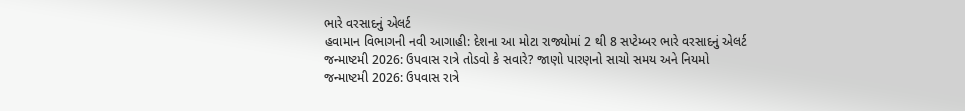ભારે વરસાદનું એલર્ટ
હવામાન વિભાગની નવી આગાહી: દેશના આ મોટા રાજ્યોમાં 2 થી 8 સપ્ટેમ્બર ભારે વરસાદનું એલર્ટ
જન્માષ્ટમી 2026: ઉપવાસ રાત્રે તોડવો કે સવારે? જાણો પારણનો સાચો સમય અને નિયમો
જન્માષ્ટમી 2026: ઉપવાસ રાત્રે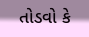તોડવો કે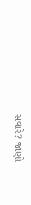સવારે? જાણો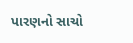પારણનો સાચો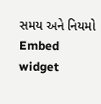સમય અને નિયમો
Embed widget